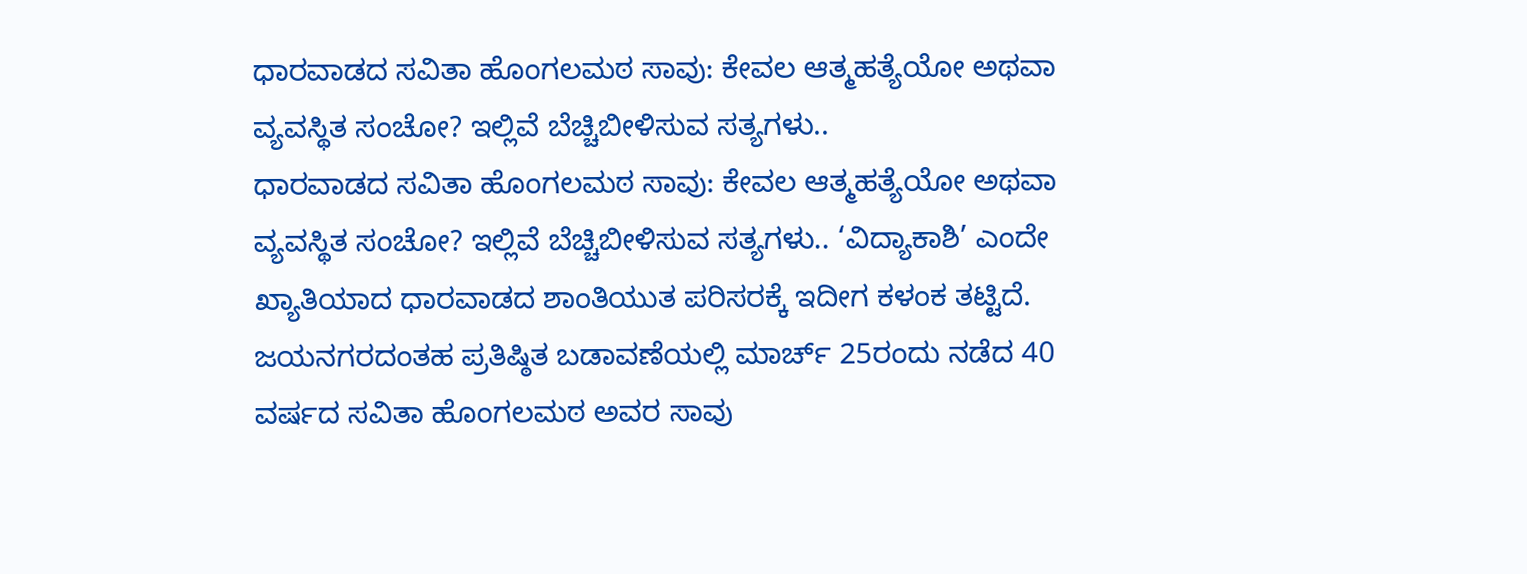ಧಾರವಾಡದ ಸವಿತಾ ಹೊಂಗಲಮಠ ಸಾವು: ಕೇವಲ ಆತ್ಮಹತ್ಯೆಯೋ ಅಥವಾ ವ್ಯವಸ್ಥಿತ ಸಂಚೋ? ಇಲ್ಲಿವೆ ಬೆಚ್ಚಿಬೀಳಿಸುವ ಸತ್ಯಗಳು..
ಧಾರವಾಡದ ಸವಿತಾ ಹೊಂಗಲಮಠ ಸಾವು: ಕೇವಲ ಆತ್ಮಹತ್ಯೆಯೋ ಅಥವಾ ವ್ಯವಸ್ಥಿತ ಸಂಚೋ? ಇಲ್ಲಿವೆ ಬೆಚ್ಚಿಬೀಳಿಸುವ ಸತ್ಯಗಳು.. ‘ವಿದ್ಯಾಕಾಶಿ’ ಎಂದೇ ಖ್ಯಾತಿಯಾದ ಧಾರವಾಡದ ಶಾಂತಿಯುತ ಪರಿಸರಕ್ಕೆ ಇದೀಗ ಕಳಂಕ ತಟ್ಟಿದೆ. ಜಯನಗರದಂತಹ ಪ್ರತಿಷ್ಠಿತ ಬಡಾವಣೆಯಲ್ಲಿ ಮಾರ್ಚ್ 25ರಂದು ನಡೆದ 40 ವರ್ಷದ ಸವಿತಾ ಹೊಂಗಲಮಠ ಅವರ ಸಾವು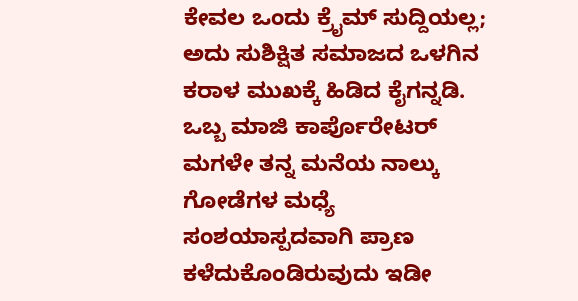ಕೇವಲ ಒಂದು ಕ್ರೈಮ್ ಸುದ್ದಿಯಲ್ಲ; ಅದು ಸುಶಿಕ್ಷಿತ ಸಮಾಜದ ಒಳಗಿನ ಕರಾಳ ಮುಖಕ್ಕೆ ಹಿಡಿದ ಕೈಗನ್ನಡಿ. ಒಬ್ಬ ಮಾಜಿ ಕಾರ್ಪೊರೇಟರ್ ಮಗಳೇ ತನ್ನ ಮನೆಯ ನಾಲ್ಕು ಗೋಡೆಗಳ ಮಧ್ಯೆ ಸಂಶಯಾಸ್ಪದವಾಗಿ ಪ್ರಾಣ ಕಳೆದುಕೊಂಡಿರುವುದು ಇಡೀ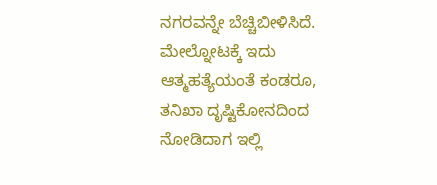ನಗರವನ್ನೇ ಬೆಚ್ಚಿಬೀಳಿಸಿದೆ. ಮೇಲ್ನೋಟಕ್ಕೆ ಇದು ಆತ್ಮಹತ್ಯೆಯಂತೆ ಕಂಡರೂ, ತನಿಖಾ ದೃಷ್ಟಿಕೋನದಿಂದ ನೋಡಿದಾಗ ಇಲ್ಲಿ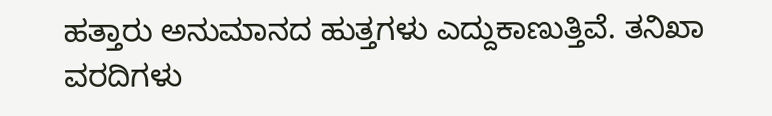ಹತ್ತಾರು ಅನುಮಾನದ ಹುತ್ತಗಳು ಎದ್ದುಕಾಣುತ್ತಿವೆ. ತನಿಖಾ ವರದಿಗಳು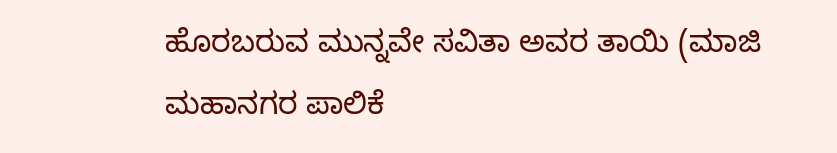ಹೊರಬರುವ ಮುನ್ನವೇ ಸವಿತಾ ಅವರ ತಾಯಿ (ಮಾಜಿ ಮಹಾನಗರ ಪಾಲಿಕೆ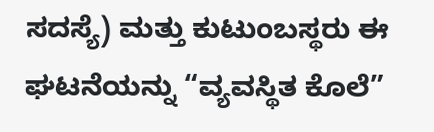ಸದಸ್ಯೆ) ಮತ್ತು ಕುಟುಂಬಸ್ಥರು ಈ ಘಟನೆಯನ್ನು “ವ್ಯವಸ್ಥಿತ ಕೊಲೆ”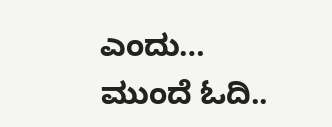ಎಂದು…
ಮುಂದೆ ಓದಿ..